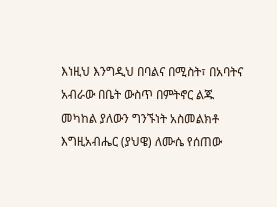እነዚህ እንግዲህ በባልና በሚስት፣ በአባትና አብራው በቤት ውስጥ በምትኖር ልጁ መካከል ያለውን ግንኙነት አስመልክቶ እግዚአብሔር (ያህዌ) ለሙሴ የሰጠው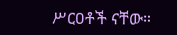ሥርዐቶች ናቸው።